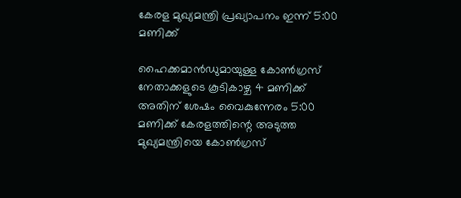കേരള മുഖ്യമന്ത്രി പ്രഖ്യാപനം ഇന്ന് 5:00 മണിക്ക്

ഹൈക്കമാൻഡുമായുള്ള കോണ്‍ഗ്രസ് നേതാക്കളുടെ കൂടികാഴ്ച 4 മണിക്ക് അതിന് ശേഷം വൈകുന്നേരം 5:00 മണിക്ക് കേരളത്തിന്റെ അടുത്ത മുഖ്യമന്ത്രിയെ കോൺഗ്രസ്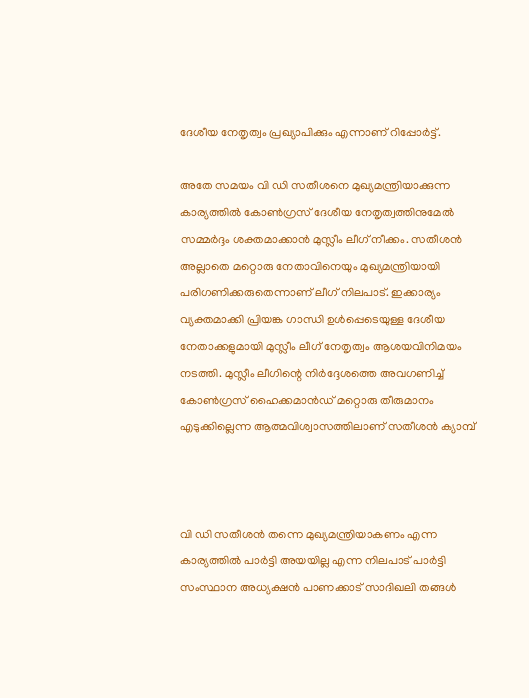ദേശീയ നേതൃത്വം പ്രഖ്യാപിക്കും എന്നാണ് റിപ്പോർട്ട്.

അതേ സമയം വി ഡി സതീശനെ മുഖ്യമന്ത്രിയാക്കുന്ന കാര്യത്തിൽ കോൺഗ്രസ് ദേശീയ നേതൃത്വത്തിനുമേൽ സമ്മർദ്ദം ശക്തമാക്കാൻ മുസ്ലീം ലീഗ് നീക്കം. സതീശൻ അല്ലാതെ മറ്റൊരു നേതാവിനെയും മുഖ്യമന്ത്രിയായി പരിഗണിക്കരുതെന്നാണ് ലീഗ് നിലപാട്. ഇക്കാര്യം വ്യക്തമാക്കി പ്രിയങ്ക ഗാന്ധി ഉൾപ്പെടെയുള്ള ദേശീയ നേതാക്കളുമായി മുസ്ലീം ലീഗ് നേതൃത്വം ആശയവിനിമയം നടത്തി. മുസ്ലീം ലീഗിന്റെ നിർദ്ദേശത്തെ അവഗണിച്ച് കോൺഗ്രസ് ഹൈക്കമാൻഡ് മറ്റൊരു തീരുമാനം എടുക്കില്ലെന്ന ആത്മവിശ്വാസത്തിലാണ് സതീശൻ ക്യാമ്പ്



വി ഡി സതീശൻ തന്നെ മുഖ്യമന്ത്രിയാകണം എന്ന കാര്യത്തിൽ പാർട്ടി അയയില്ല എന്ന നിലപാട് പാർട്ടി സംസ്ഥാന അധ്യക്ഷൻ പാണക്കാട് സാദിഖലി തങ്ങൾ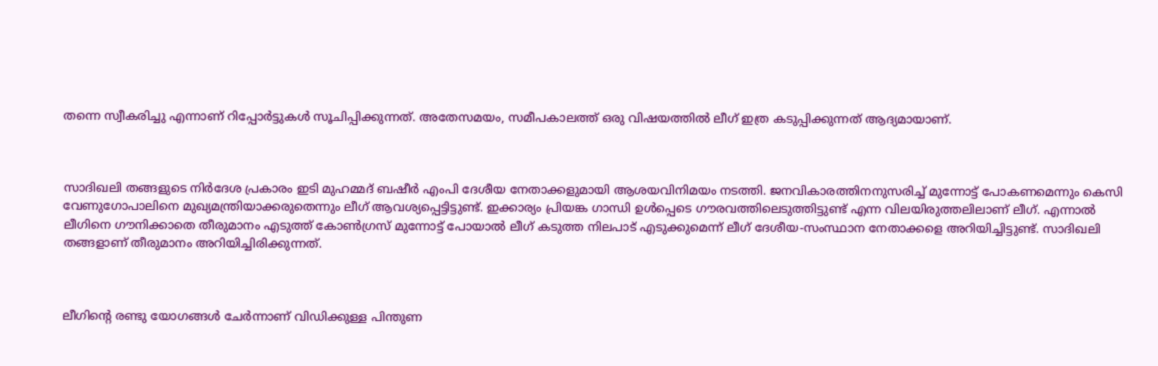തന്നെ സ്വീകരിച്ചു എന്നാണ് റിപ്പോർട്ടുകൾ സൂചിപ്പിക്കുന്നത്. അതേസമയം, സമീപകാലത്ത് ഒരു വിഷയത്തിൽ ലീഗ് ഇത്ര കടുപ്പിക്കുന്നത് ആദ്യമായാണ്.



സാദിഖലി തങ്ങളുടെ നിർദേശ പ്രകാരം ഇടി മുഹമ്മദ് ബഷീർ എംപി ദേശീയ നേതാക്കളുമായി ആശയവിനിമയം നടത്തി. ജനവികാരത്തിനനുസരിച്ച് മുന്നോട്ട് പോകണമെന്നും കെസി വേണുഗോപാലിനെ മുഖ്യമന്ത്രിയാക്കരുതെന്നും ലീഗ് ആവശ്യപ്പെട്ടിട്ടുണ്ട്. ഇക്കാര്യം പ്രിയങ്ക ഗാന്ധി ഉൾപ്പെടെ ഗൗരവത്തിലെടുത്തിട്ടുണ്ട് എന്ന വിലയിരുത്തലിലാണ് ലീഗ്. എന്നാൽ ലീഗിനെ ഗൗനിക്കാതെ തീരുമാനം എടുത്ത് കോൺഗ്രസ് മുന്നോട്ട് പോയാൽ ലീഗ് കടുത്ത നിലപാ‌ട് എടുക്കുമെന്ന് ലീഗ് ദേശീയ-സംസ്ഥാന നേതാക്കളെ അറിയിച്ചിട്ടുണ്ട്. സാദിഖലി തങ്ങളാണ് തീരുമാനം അറിയിച്ചിരിക്കുന്നത്.



ലീഗിന്റെ രണ്ടു യോഗങ്ങൾ ചേർന്നാണ് വിഡിക്കുള്ള പിന്തുണ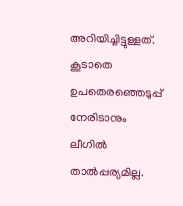അറിയിച്ചിട്ടുള്ളത്. കൂടാതെ ഉപതെരഞ്ഞെടുപ്പ് നേരിടാനും ലീഗിൽ താൽപ്പര്യമില്ല.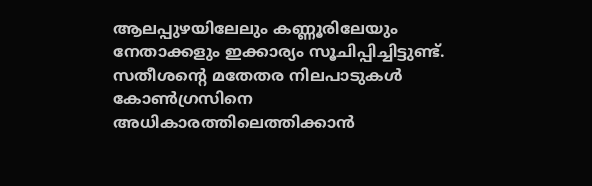ആലപ്പുഴയിലേലും കണ്ണൂരിലേയും നേതാക്കളും ഇക്കാര്യം സൂചിപ്പിച്ചിട്ടുണ്ട്. സതീശൻ്റെ മതേതര നിലപാടുകൾ കോൺഗ്രസിനെ അധികാരത്തിലെത്തിക്കാൻ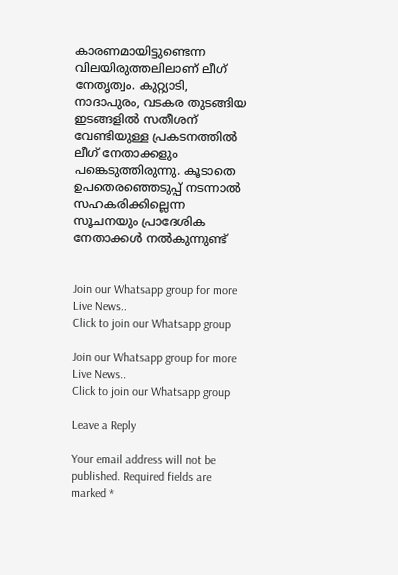കാരണമായിട്ടുണ്ടെന്ന വിലയിരുത്തലിലാണ് ലീഗ് നേതൃത്വം. കുറ്റ്യാടി, നാദാപുരം, വടകര തുടങ്ങിയ ഇടങ്ങളിൽ സതീശന് വേണ്ടിയുള്ള പ്രകടനത്തിൽ ലീഗ് നേതാക്കളും പങ്കെ‌ടുത്തിരുന്നു. കൂടാതെ ഉപതെരഞ്ഞെടുപ്പ് നടന്നാൽ സഹകരിക്കില്ലെന്ന സൂചനയും പ്രാദേശിക നേതാക്കൾ നൽകുന്നുണ്ട്


Join our Whatsapp group for more Live News..
Click to join our Whatsapp group

Join our Whatsapp group for more Live News..
Click to join our Whatsapp group

Leave a Reply

Your email address will not be published. Required fields are marked *